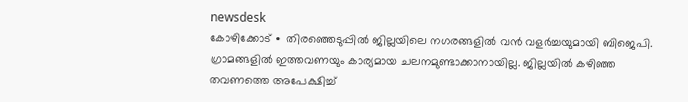newsdesk
കോഴിക്കോട് ∙ തിരഞ്ഞെടുപ്പിൽ ജില്ലയിലെ നഗരങ്ങളിൽ വൻ വളർച്ചയുമായി ബിജെപി. ഗ്രാമങ്ങളിൽ ഇത്തവണയും കാര്യമായ ചലനമുണ്ടാക്കാനായില്ല. ജില്ലയിൽ കഴിഞ്ഞ തവണത്തെ അപേക്ഷിച്ച്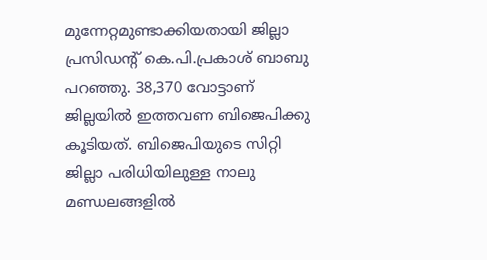മുന്നേറ്റമുണ്ടാക്കിയതായി ജില്ലാ പ്രസിഡന്റ് കെ.പി.പ്രകാശ് ബാബു പറഞ്ഞു. 38,370 വോട്ടാണ് ജില്ലയിൽ ഇത്തവണ ബിജെപിക്കു കൂടിയത്. ബിജെപിയുടെ സിറ്റി ജില്ലാ പരിധിയിലുള്ള നാലു മണ്ഡലങ്ങളിൽ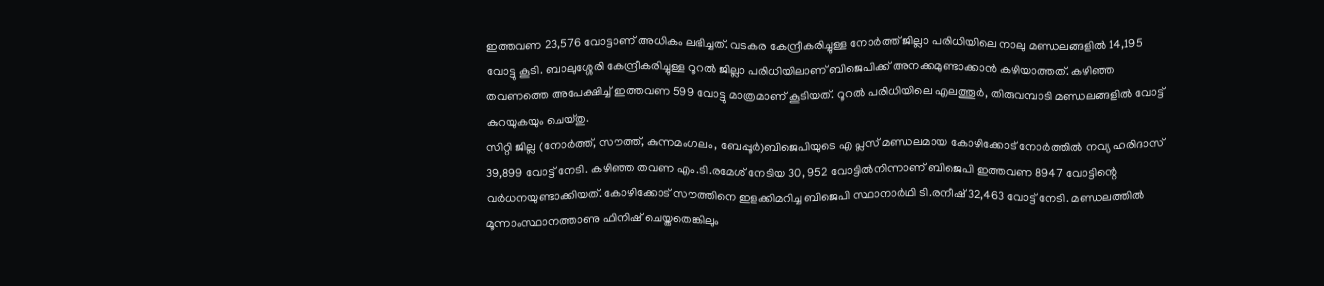ഇത്തവണ 23,576 വോട്ടാണ് അധികം ലഭിച്ചത്. വടകര കേന്ദ്രീകരിച്ചുള്ള നോർത്ത് ജില്ലാ പരിധിയിലെ നാലു മണ്ഡലങ്ങളിൽ 14,195 വോട്ടു കൂടി. ബാലുശ്ശേരി കേന്ദ്രീകരിച്ചുള്ള റൂറൽ ജില്ലാ പരിധിയിലാണ് ബിജെപിക്ക് അനക്കമുണ്ടാക്കാൻ കഴിയാത്തത്. കഴിഞ്ഞ തവണത്തെ അപേക്ഷിച്ച് ഇത്തവണ 599 വോട്ടു മാത്രമാണ് കൂടിയത്. റൂറൽ പരിധിയിലെ എലത്തൂർ, തിരുവമ്പാടി മണ്ഡലങ്ങളിൽ വോട്ട് കുറയുകയും ചെയ്തു.
സിറ്റി ജില്ല (നോർത്ത്, സൗത്ത്, കുന്നമംഗലം, ബേപ്പൂർ)ബിജെപിയുടെ എ പ്ലസ് മണ്ഡലമായ കോഴിക്കോട് നോർത്തിൽ നവ്യ ഹരിദാസ് 39,899 വോട്ട് നേടി. കഴിഞ്ഞ തവണ എം.ടി.രമേശ് നേടിയ 30, 952 വോട്ടിൽനിന്നാണ് ബിജെപി ഇത്തവണ 8947 വോട്ടിന്റെ വർധനയുണ്ടാക്കിയത്. കോഴിക്കോട് സൗത്തിനെ ഇളക്കിമറിച്ച ബിജെപി സ്ഥാനാർഥി ടി.രനീഷ് 32,463 വോട്ട് നേടി. മണ്ഡലത്തിൽ മൂന്നാംസ്ഥാനത്താണു ഫിനിഷ് ചെയ്തതെങ്കിലും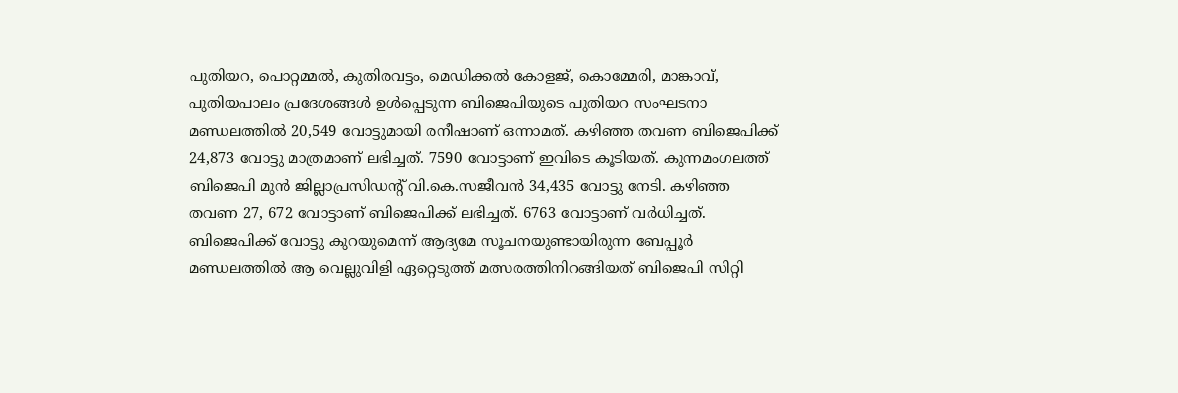പുതിയറ, പൊറ്റമ്മൽ, കുതിരവട്ടം, മെഡിക്കൽ കോളജ്, കൊമ്മേരി, മാങ്കാവ്, പുതിയപാലം പ്രദേശങ്ങൾ ഉൾപ്പെടുന്ന ബിജെപിയുടെ പുതിയറ സംഘടനാ മണ്ഡലത്തിൽ 20,549 വോട്ടുമായി രനീഷാണ് ഒന്നാമത്. കഴിഞ്ഞ തവണ ബിജെപിക്ക് 24,873 വോട്ടു മാത്രമാണ് ലഭിച്ചത്. 7590 വോട്ടാണ് ഇവിടെ കൂടിയത്. കുന്നമംഗലത്ത് ബിജെപി മുൻ ജില്ലാപ്രസിഡന്റ് വി.കെ.സജീവൻ 34,435 വോട്ടു നേടി. കഴിഞ്ഞ തവണ 27, 672 വോട്ടാണ് ബിജെപിക്ക് ലഭിച്ചത്. 6763 വോട്ടാണ് വർധിച്ചത്.
ബിജെപിക്ക് വോട്ടു കുറയുമെന്ന് ആദ്യമേ സൂചനയുണ്ടായിരുന്ന ബേപ്പൂർ മണ്ഡലത്തിൽ ആ വെല്ലുവിളി ഏറ്റെടുത്ത് മത്സരത്തിനിറങ്ങിയത് ബിജെപി സിറ്റി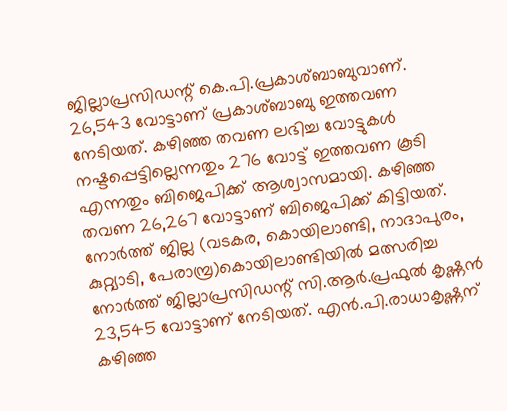ജില്ലാപ്രസിഡന്റ് കെ.പി.പ്രകാശ്ബാബുവാണ്. 26,543 വോട്ടാണ് പ്രകാശ്ബാബു ഇത്തവണ നേടിയത്. കഴിഞ്ഞ തവണ ലഭിച്ച വോട്ടുകൾ നഷ്ടപ്പെട്ടില്ലെന്നതും 276 വോട്ട് ഇത്തവണ കൂടി എന്നതും ബിജെപിക്ക് ആശ്വാസമായി. കഴിഞ്ഞ തവണ 26,267 വോട്ടാണ് ബിജെപിക്ക് കിട്ടിയത്.
നോർത്ത് ജില്ല (വടകര, കൊയിലാണ്ടി, നാദാപുരം, കുറ്റ്യാടി, പേരാമ്പ്ര)കൊയിലാണ്ടിയിൽ മത്സരിച്ച നോർത്ത് ജില്ലാപ്രസിഡന്റ് സി.ആർ.പ്രഫുൽ കൃഷ്ണൻ 23,545 വോട്ടാണ് നേടിയത്. എൻ.പി.രാധാകൃഷ്ണന് കഴിഞ്ഞ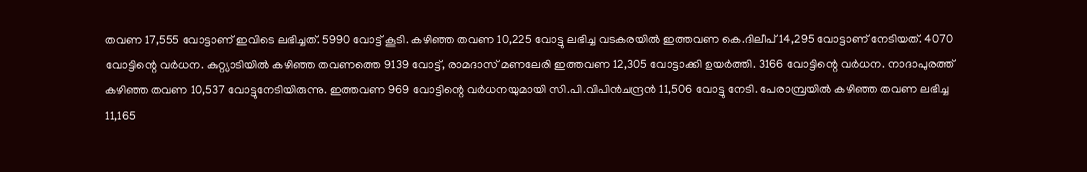തവണ 17,555 വോട്ടാണ് ഇവിടെ ലഭിച്ചത്. 5990 വോട്ട് കൂടി. കഴിഞ്ഞ തവണ 10,225 വോട്ടു ലഭിച്ച വടകരയിൽ ഇത്തവണ കെ.ദിലീപ് 14,295 വോട്ടാണ് നേടിയത്. 4070 വോട്ടിന്റെ വർധന. കുറ്റ്യാടിയിൽ കഴിഞ്ഞ തവണത്തെ 9139 വോട്ട്, രാമദാസ് മണലേരി ഇത്തവണ 12,305 വോട്ടാക്കി ഉയർത്തി. 3166 വോട്ടിന്റെ വർധന. നാദാപുരത്ത് കഴിഞ്ഞ തവണ 10,537 വോട്ടുനേടിയിരുന്നു. ഇത്തവണ 969 വോട്ടിന്റെ വർധനയുമായി സി.പി.വിപിൻചന്ദ്രൻ 11,506 വോട്ടു നേടി. പേരാമ്പ്രയിൽ കഴിഞ്ഞ തവണ ലഭിച്ച 11,165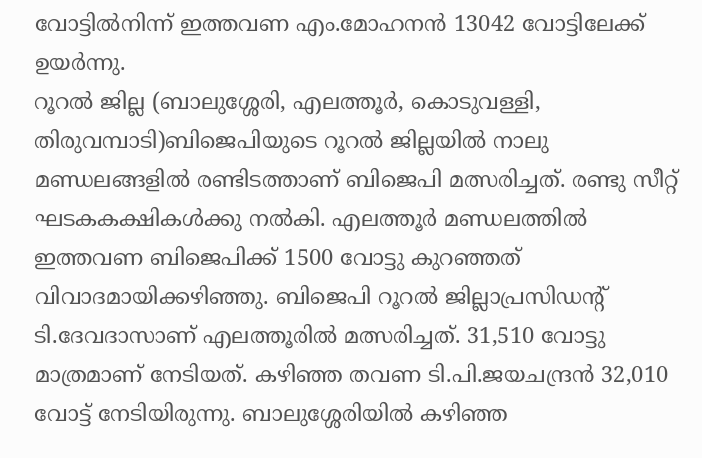വോട്ടിൽനിന്ന് ഇത്തവണ എം.മോഹനൻ 13042 വോട്ടിലേക്ക് ഉയർന്നു.
റൂറൽ ജില്ല (ബാലുശ്ശേരി, എലത്തൂർ, കൊടുവള്ളി, തിരുവമ്പാടി)ബിജെപിയുടെ റൂറൽ ജില്ലയിൽ നാലു മണ്ഡലങ്ങളിൽ രണ്ടിടത്താണ് ബിജെപി മത്സരിച്ചത്. രണ്ടു സീറ്റ് ഘടകകക്ഷികൾക്കു നൽകി. എലത്തൂർ മണ്ഡലത്തിൽ ഇത്തവണ ബിജെപിക്ക് 1500 വോട്ടു കുറഞ്ഞത് വിവാദമായിക്കഴിഞ്ഞു. ബിജെപി റൂറൽ ജില്ലാപ്രസിഡന്റ് ടി.ദേവദാസാണ് എലത്തൂരിൽ മത്സരിച്ചത്. 31,510 വോട്ടു മാത്രമാണ് നേടിയത്. കഴിഞ്ഞ തവണ ടി.പി.ജയചന്ദ്രൻ 32,010 വോട്ട് നേടിയിരുന്നു. ബാലുശ്ശേരിയിൽ കഴിഞ്ഞ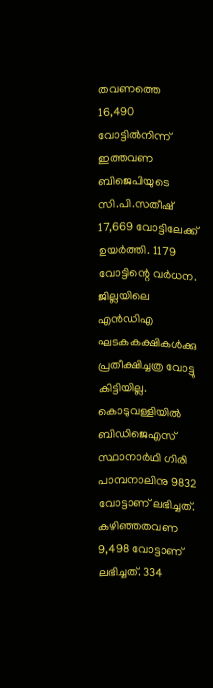തവണത്തെ 16,490 വോട്ടിൽനിന്ന് ഇത്തവണ ബിജെപിയുടെ സി.പി.സതീഷ് 17,669 വോട്ടിലേക്ക് ഉയർത്തി. 1179 വോട്ടിന്റെ വർധന. ജില്ലയിലെ എൻഡിഎ ഘടകകക്ഷികൾക്കു പ്രതീക്ഷിച്ചത്ര വോട്ടു കിട്ടിയില്ല.
കൊടുവള്ളിയിൽ ബിഡിജെഎസ് സ്ഥാനാർഥി ഗിരി പാമ്പനാലിനു 9832 വോട്ടാണ് ലഭിച്ചത്. കഴിഞ്ഞതവണ 9,498 വോട്ടാണ് ലഭിച്ചത്. 334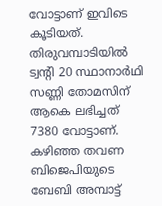വോട്ടാണ് ഇവിടെ കൂടിയത്. തിരുവമ്പാടിയിൽ ട്വന്റി 20 സ്ഥാനാർഥി സണ്ണി തോമസിന് ആകെ ലഭിച്ചത് 7380 വോട്ടാണ്. കഴിഞ്ഞ തവണ ബിജെപിയുടെ ബേബി അമ്പാട്ട്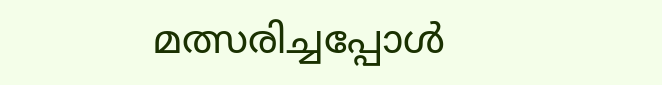മത്സരിച്ചപ്പോൾ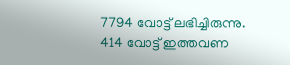7794 വോട്ട് ലഭിച്ചിരുന്നു. 414 വോട്ട് ഇത്തവണ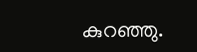കുറഞ്ഞു.